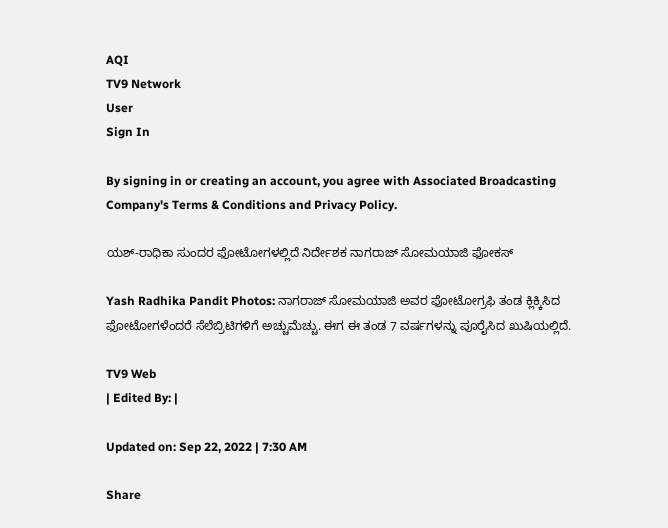AQI
TV9 Network
User
Sign In

By signing in or creating an account, you agree with Associated Broadcasting Company's Terms & Conditions and Privacy Policy.

ಯಶ್-ರಾಧಿಕಾ ಸುಂದರ ಫೋಟೋಗಳಲ್ಲಿದೆ ನಿರ್ದೇಶಕ ನಾಗರಾಜ್ ಸೋಮಯಾಜಿ ಫೋಕಸ್

Yash Radhika Pandit Photos: ನಾಗರಾಜ್ ಸೋಮಯಾಜಿ ಅವರ ಫೋಟೋಗ್ರಫಿ ತಂಡ ಕ್ಲಿಕ್ಕಿಸಿದ ಫೋಟೋಗಳೆಂದರೆ ಸೆಲೆಬ್ರಿಟಿಗಳಿಗೆ ಅಚ್ಚುಮೆಚ್ಚು. ಈಗ ಈ ತಂಡ 7 ವರ್ಷಗಳನ್ನು ಪೂರೈಸಿದ ಖುಷಿಯಲ್ಲಿದೆ.

TV9 Web
| Edited By: |

Updated on: Sep 22, 2022 | 7:30 AM

Share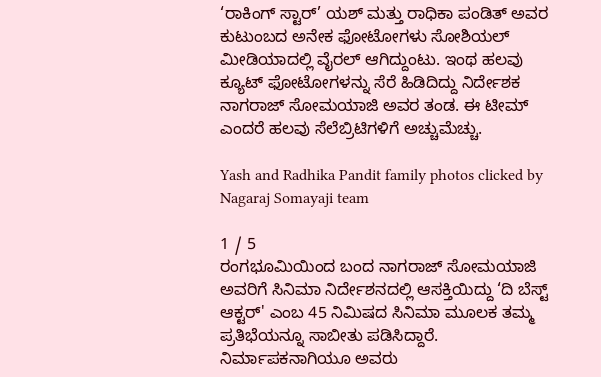‘ರಾಕಿಂಗ್ ಸ್ಟಾರ್’ ಯಶ್ ಮತ್ತು ರಾಧಿಕಾ ಪಂಡಿತ್ ಅವರ ಕುಟುಂಬದ ಅನೇಕ ಫೋಟೋಗಳು ಸೋಶಿಯಲ್ ಮೀಡಿಯಾದಲ್ಲಿ ವೈರಲ್ ಆಗಿದ್ದುಂಟು. ಇಂಥ ಹಲವು ಕ್ಯೂಟ್ ಫೋಟೋಗಳನ್ನು ಸೆರೆ ಹಿಡಿದಿದ್ದು ನಿರ್ದೇಶಕ ನಾಗರಾಜ್ ಸೋಮಯಾಜಿ ಅವರ ತಂಡ. ಈ ಟೀಮ್ ಎಂದರೆ ಹಲವು ಸೆಲೆಬ್ರಿಟಿಗಳಿಗೆ ಅಚ್ಚುಮೆಚ್ಚು.

Yash and Radhika Pandit family photos clicked by Nagaraj Somayaji team

1 / 5
ರಂಗಭೂಮಿಯಿಂದ ಬಂದ ನಾಗರಾಜ್ ಸೋಮಯಾಜಿ ಅವರಿಗೆ ಸಿನಿಮಾ ನಿರ್ದೇಶನದಲ್ಲಿ ಆಸಕ್ತಿಯಿದ್ದು ‘ದಿ ಬೆಸ್ಟ್ ಆಕ್ಟರ್' ಎಂಬ 45 ನಿಮಿಷದ ಸಿನಿಮಾ ಮೂಲಕ ತಮ್ಮ ಪ್ರತಿಭೆಯನ್ನೂ ಸಾಬೀತು ಪಡಿಸಿದ್ದಾರೆ. ನಿರ್ಮಾಪಕನಾಗಿಯೂ ಅವರು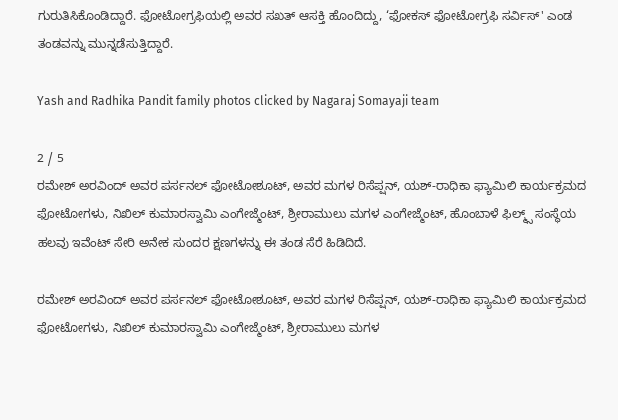ಗುರುತಿಸಿಕೊಂಡಿದ್ದಾರೆ. ಫೋಟೋಗ್ರಫಿಯಲ್ಲಿ ಅವರ ಸಖತ್ ಆಸಕ್ತಿ ಹೊಂದಿದ್ದು, ‘ಫೋಕಸ್ ಫೋಟೋಗ್ರಫಿ ಸರ್ವಿಸ್' ಎಂಡ ತಂಡವನ್ನು ಮುನ್ನಡೆಸುತ್ತಿದ್ದಾರೆ.

Yash and Radhika Pandit family photos clicked by Nagaraj Somayaji team

2 / 5
ರಮೇಶ್ ಅರವಿಂದ್ ಅವರ ಪರ್ಸನಲ್ ಫೋಟೋಶೂಟ್, ಅವರ ಮಗಳ ರಿಸೆಪ್ಷನ್, ಯಶ್-ರಾಧಿಕಾ ಫ್ಯಾಮಿಲಿ ಕಾರ್ಯಕ್ರಮದ ಫೋಟೋಗಳು, ನಿಖಿಲ್ ಕುಮಾರಸ್ವಾಮಿ ಎಂಗೇಜ್ಮೆಂಟ್, ಶ್ರೀರಾಮುಲು ಮಗಳ ಎಂಗೇಜ್ಮೆಂಟ್, ಹೊಂಬಾಳೆ ಫಿಲ್ಮ್ಸ್ ಸಂಸ್ಥೆಯ ಹಲವು ಇವೆಂಟ್ ಸೇರಿ ಅನೇಕ ಸುಂದರ ಕ್ಷಣಗಳನ್ನು ಈ ತಂಡ ಸೆರೆ ಹಿಡಿದಿದೆ.

ರಮೇಶ್ ಅರವಿಂದ್ ಅವರ ಪರ್ಸನಲ್ ಫೋಟೋಶೂಟ್, ಅವರ ಮಗಳ ರಿಸೆಪ್ಷನ್, ಯಶ್-ರಾಧಿಕಾ ಫ್ಯಾಮಿಲಿ ಕಾರ್ಯಕ್ರಮದ ಫೋಟೋಗಳು, ನಿಖಿಲ್ ಕುಮಾರಸ್ವಾಮಿ ಎಂಗೇಜ್ಮೆಂಟ್, ಶ್ರೀರಾಮುಲು ಮಗಳ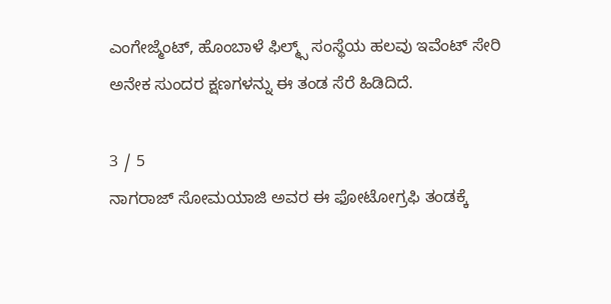ಎಂಗೇಜ್ಮೆಂಟ್, ಹೊಂಬಾಳೆ ಫಿಲ್ಮ್ಸ್ ಸಂಸ್ಥೆಯ ಹಲವು ಇವೆಂಟ್ ಸೇರಿ ಅನೇಕ ಸುಂದರ ಕ್ಷಣಗಳನ್ನು ಈ ತಂಡ ಸೆರೆ ಹಿಡಿದಿದೆ.

3 / 5
ನಾಗರಾಜ್ ಸೋಮಯಾಜಿ ಅವರ ಈ ಫೋಟೋಗ್ರಫಿ ತಂಡಕ್ಕೆ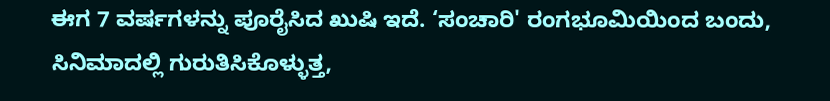ಈಗ 7 ವರ್ಷಗಳನ್ನು ಪೂರೈಸಿದ ಖುಷಿ ಇದೆ. ‘ಸಂಚಾರಿ' ರಂಗಭೂಮಿಯಿಂದ ಬಂದು, ಸಿನಿಮಾದಲ್ಲಿ ಗುರುತಿಸಿಕೊಳ್ಳುತ್ತ,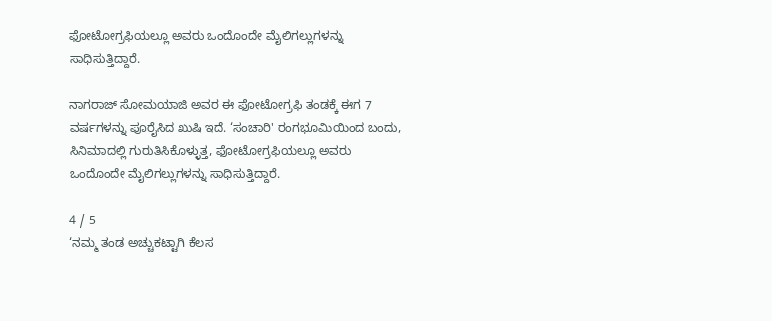ಫೋಟೋಗ್ರಫಿಯಲ್ಲೂ ಅವರು ಒಂದೊಂದೇ ಮೈಲಿಗಲ್ಲುಗಳನ್ನು ಸಾಧಿಸುತ್ತಿದ್ದಾರೆ.

ನಾಗರಾಜ್ ಸೋಮಯಾಜಿ ಅವರ ಈ ಫೋಟೋಗ್ರಫಿ ತಂಡಕ್ಕೆ ಈಗ 7 ವರ್ಷಗಳನ್ನು ಪೂರೈಸಿದ ಖುಷಿ ಇದೆ. ‘ಸಂಚಾರಿ' ರಂಗಭೂಮಿಯಿಂದ ಬಂದು, ಸಿನಿಮಾದಲ್ಲಿ ಗುರುತಿಸಿಕೊಳ್ಳುತ್ತ, ಫೋಟೋಗ್ರಫಿಯಲ್ಲೂ ಅವರು ಒಂದೊಂದೇ ಮೈಲಿಗಲ್ಲುಗಳನ್ನು ಸಾಧಿಸುತ್ತಿದ್ದಾರೆ.

4 / 5
‘ನಮ್ಮ ತಂಡ ಅಚ್ಚುಕಟ್ಟಾಗಿ ಕೆಲಸ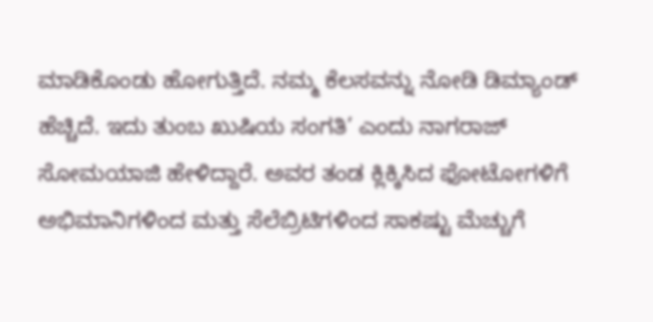ಮಾಡಿಕೊಂಡು ಹೋಗುತ್ತಿದೆ. ನಮ್ಮ ಕೆಲಸವನ್ನು ನೋಡಿ ಡಿಮ್ಯಾಂಡ್ ಹೆಚ್ಚಿದೆ. ಇದು ತುಂಬ ಖುಷಿಯ ಸಂಗತಿ’ ಎಂದು ನಾಗರಾಜ್ ಸೋಮಯಾಜಿ ಹೇಳಿದ್ದಾರೆ. ಅವರ ತಂಡ ಕ್ಲಿಕ್ಕಿಸಿದ ಫೋಟೋಗಳಿಗೆ ಅಭಿಮಾನಿಗಳಿಂದ ಮತ್ತು ಸೆಲೆಬ್ರಿಟಿಗಳಿಂದ ಸಾಕಷ್ಟು ಮೆಚ್ಚುಗೆ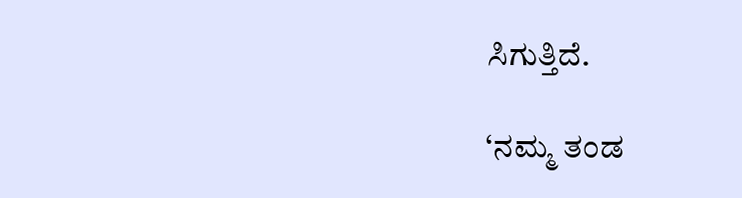ಸಿಗುತ್ತಿದೆ.

‘ನಮ್ಮ ತಂಡ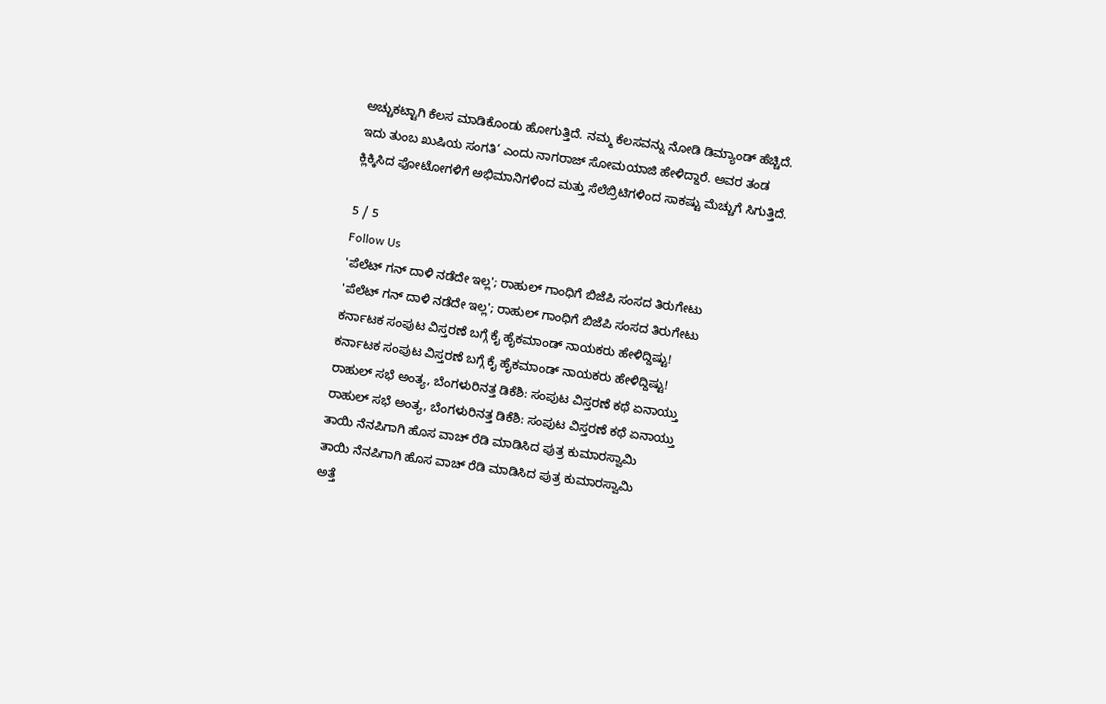ಅಚ್ಚುಕಟ್ಟಾಗಿ ಕೆಲಸ ಮಾಡಿಕೊಂಡು ಹೋಗುತ್ತಿದೆ. ನಮ್ಮ ಕೆಲಸವನ್ನು ನೋಡಿ ಡಿಮ್ಯಾಂಡ್ ಹೆಚ್ಚಿದೆ. ಇದು ತುಂಬ ಖುಷಿಯ ಸಂಗತಿ’ ಎಂದು ನಾಗರಾಜ್ ಸೋಮಯಾಜಿ ಹೇಳಿದ್ದಾರೆ. ಅವರ ತಂಡ ಕ್ಲಿಕ್ಕಿಸಿದ ಫೋಟೋಗಳಿಗೆ ಅಭಿಮಾನಿಗಳಿಂದ ಮತ್ತು ಸೆಲೆಬ್ರಿಟಿಗಳಿಂದ ಸಾಕಷ್ಟು ಮೆಚ್ಚುಗೆ ಸಿಗುತ್ತಿದೆ.

5 / 5
Follow Us
'ಪೆಲೆಟ್ ಗನ್ ದಾಳಿ ನಡೆದೇ ಇಲ್ಲ'; ರಾಹುಲ್ ಗಾಂಧಿಗೆ ಬಿಜೆಪಿ ಸಂಸದ ತಿರುಗೇಟು
'ಪೆಲೆಟ್ ಗನ್ ದಾಳಿ ನಡೆದೇ ಇಲ್ಲ'; ರಾಹುಲ್ ಗಾಂಧಿಗೆ ಬಿಜೆಪಿ ಸಂಸದ ತಿರುಗೇಟು
ಕರ್ನಾಟಕ ಸಂಪುಟ ವಿಸ್ತರಣೆ ಬಗ್ಗೆ ಕೈ ಹೈಕಮಾಂಡ್ ನಾಯಕರು ಹೇಳಿದ್ದಿಷ್ಟು!
ಕರ್ನಾಟಕ ಸಂಪುಟ ವಿಸ್ತರಣೆ ಬಗ್ಗೆ ಕೈ ಹೈಕಮಾಂಡ್ ನಾಯಕರು ಹೇಳಿದ್ದಿಷ್ಟು!
ರಾಹುಲ್ ಸಭೆ ಅಂತ್ಯ, ಬೆಂಗಳುರಿನತ್ತ ಡಿಕೆಶಿ: ಸಂಪುಟ ವಿಸ್ತರಣೆ ಕಥೆ ಏನಾಯ್ತು
ರಾಹುಲ್ ಸಭೆ ಅಂತ್ಯ, ಬೆಂಗಳುರಿನತ್ತ ಡಿಕೆಶಿ: ಸಂಪುಟ ವಿಸ್ತರಣೆ ಕಥೆ ಏನಾಯ್ತು
ತಾಯಿ ನೆನಪಿಗಾಗಿ ಹೊಸ ವಾಚ್ ರೆಡಿ ಮಾಡಿಸಿದ ಪುತ್ರ ಕುಮಾರಸ್ವಾಮಿ
ತಾಯಿ ನೆನಪಿಗಾಗಿ ಹೊಸ ವಾಚ್ ರೆಡಿ ಮಾಡಿಸಿದ ಪುತ್ರ ಕುಮಾರಸ್ವಾಮಿ
ಅತ್ತೆ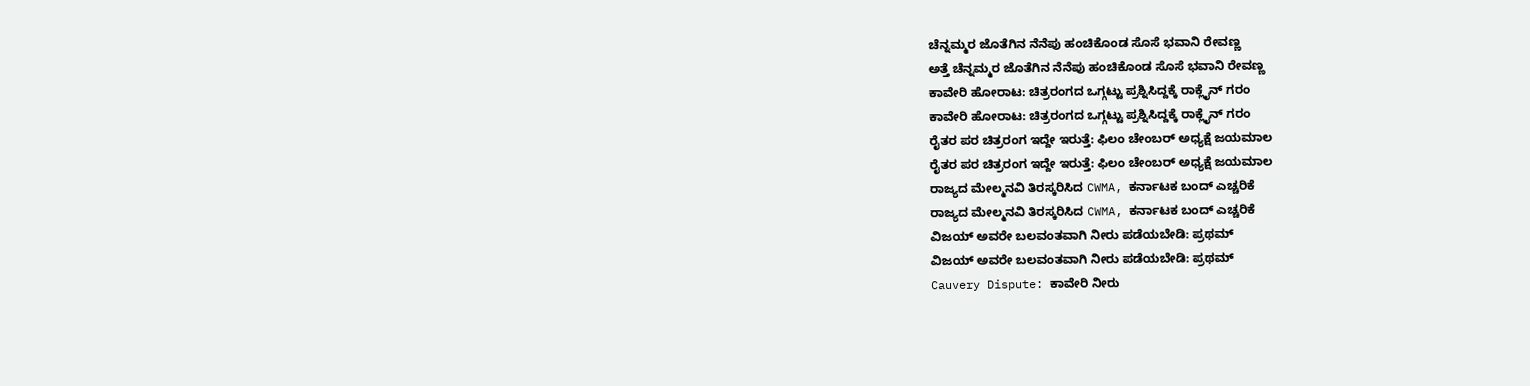ಚೆನ್ನಮ್ಮರ ಜೊತೆಗಿನ ನೆನೆಪು ಹಂಚಿಕೊಂಡ ಸೊಸೆ ಭವಾನಿ ರೇವಣ್ಣ
ಅತ್ತೆ ಚೆನ್ನಮ್ಮರ ಜೊತೆಗಿನ ನೆನೆಪು ಹಂಚಿಕೊಂಡ ಸೊಸೆ ಭವಾನಿ ರೇವಣ್ಣ
ಕಾವೇರಿ ಹೋರಾಟ: ಚಿತ್ರರಂಗದ ಒಗ್ಗಟ್ಟು ಪ್ರಶ್ನಿಸಿದ್ದಕ್ಕೆ ರಾಕ್ಲೈನ್ ಗರಂ
ಕಾವೇರಿ ಹೋರಾಟ: ಚಿತ್ರರಂಗದ ಒಗ್ಗಟ್ಟು ಪ್ರಶ್ನಿಸಿದ್ದಕ್ಕೆ ರಾಕ್ಲೈನ್ ಗರಂ
ರೈತರ ಪರ ಚಿತ್ರರಂಗ ಇದ್ದೇ ಇರುತ್ತೆ: ಫಿಲಂ ಚೇಂಬರ್ ಅಧ್ಯಕ್ಷೆ ಜಯಮಾಲ
ರೈತರ ಪರ ಚಿತ್ರರಂಗ ಇದ್ದೇ ಇರುತ್ತೆ: ಫಿಲಂ ಚೇಂಬರ್ ಅಧ್ಯಕ್ಷೆ ಜಯಮಾಲ
ರಾಜ್ಯದ ಮೇಲ್ಮನವಿ ತಿರಸ್ಕರಿಸಿದ CWMA, ಕರ್ನಾಟಕ ಬಂದ್ ಎಚ್ಚರಿಕೆ
ರಾಜ್ಯದ ಮೇಲ್ಮನವಿ ತಿರಸ್ಕರಿಸಿದ CWMA, ಕರ್ನಾಟಕ ಬಂದ್ ಎಚ್ಚರಿಕೆ
ವಿಜಯ್ ಅವರೇ ಬಲವಂತವಾಗಿ ನೀರು ಪಡೆಯಬೇಡಿ: ಪ್ರಥಮ್
ವಿಜಯ್ ಅವರೇ ಬಲವಂತವಾಗಿ ನೀರು ಪಡೆಯಬೇಡಿ: ಪ್ರಥಮ್
Cauvery Dispute: ಕಾವೇರಿ ನೀರು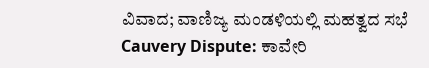ವಿವಾದ; ವಾಣಿಜ್ಯ ಮಂಡಳಿಯಲ್ಲಿ ಮಹತ್ವದ ಸಭೆ
Cauvery Dispute: ಕಾವೇರಿ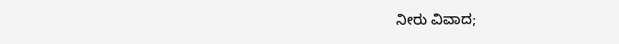ನೀರು ವಿವಾದ;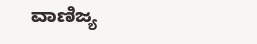ವಾಣಿಜ್ಯ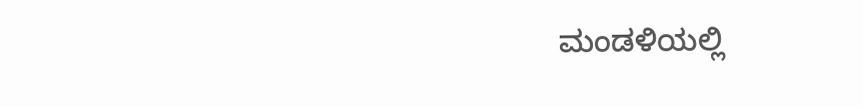ಮಂಡಳಿಯಲ್ಲಿ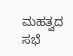ಮಹತ್ವದ ಸಭೆ